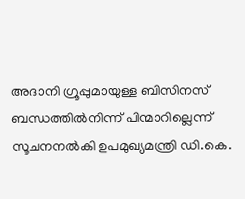അദാനി ഗ്രൂപ്പുമായുള്ള ബിസിനസ് ബന്ധത്തിൽനിന്ന് പിന്മാറില്ലെന്ന് സൂചനനൽകി ഉപമുഖ്യമന്ത്രി ഡി.കെ.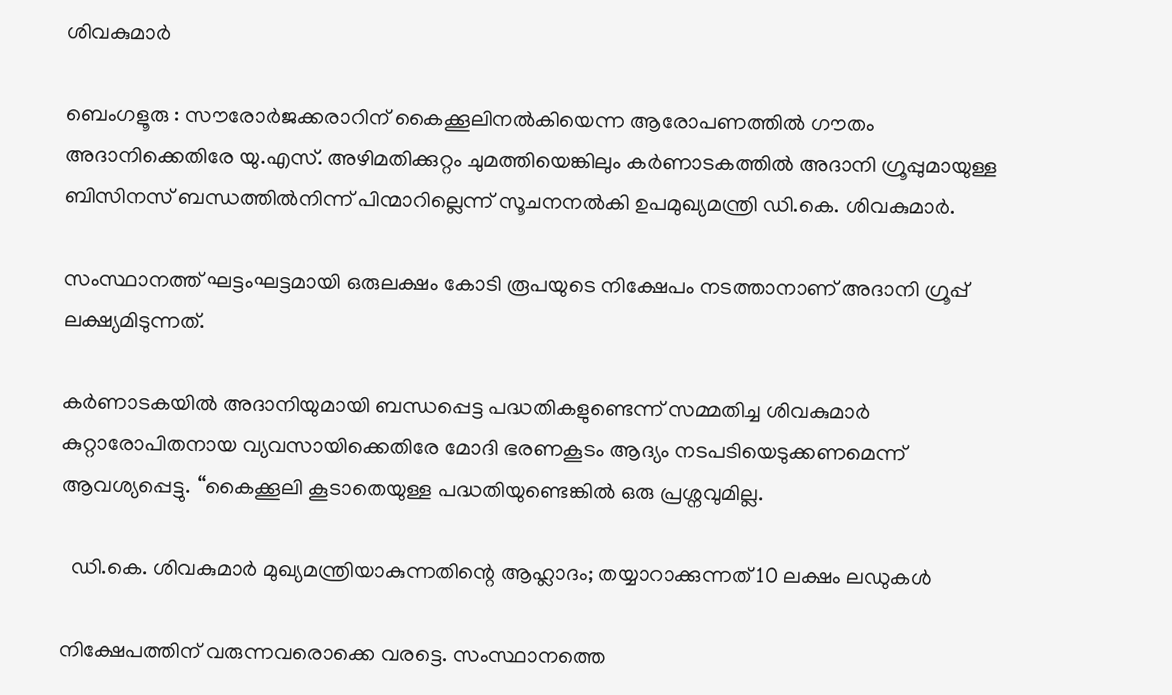ശിവകുമാർ

ബെംഗളൂരു : സൗരോർജക്കരാറിന് കൈക്കൂലിനൽകിയെന്ന ആരോപണത്തിൽ ഗൗതം അദാനിക്കെതിരേ യു.എസ്. അഴിമതിക്കുറ്റം ചുമത്തിയെങ്കിലും കർണാടകത്തിൽ അദാനി ഗ്രൂപ്പുമായുള്ള ബിസിനസ് ബന്ധത്തിൽനിന്ന് പിന്മാറില്ലെന്ന് സൂചനനൽകി ഉപമുഖ്യമന്ത്രി ഡി.കെ. ശിവകുമാർ.

സംസ്ഥാനത്ത് ഘട്ടംഘട്ടമായി ഒരുലക്ഷം കോടി രൂപയുടെ നിക്ഷേപം നടത്താനാണ് അദാനി ഗ്രൂപ്പ് ലക്ഷ്യമിടുന്നത്.

കർണാടകയിൽ അദാനിയുമായി ബന്ധപ്പെട്ട പദ്ധതികളുണ്ടെന്ന് സമ്മതിച്ച ശിവകുമാർ കുറ്റാരോപിതനായ വ്യവസായിക്കെതിരേ മോദി ഭരണകൂടം ആദ്യം നടപടിയെടുക്കണമെന്ന് ആവശ്യപ്പെട്ടു. ‘‘കൈക്കൂലി കൂടാതെയുള്ള പദ്ധതിയുണ്ടെങ്കിൽ ഒരു പ്രശ്നവുമില്ല.

  ഡി.കെ. ശിവകുമാർ മുഖ്യമന്ത്രിയാകുന്നതിന്റെ ആഹ്ലാദം; തയ്യാറാക്കുന്നത് 10 ലക്ഷം ലഡുകൾ

നിക്ഷേപത്തിന് വരുന്നവരൊക്കെ വരട്ടെ. സംസ്ഥാനത്തെ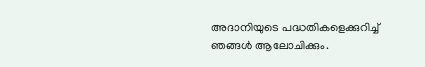അദാനിയുടെ പദ്ധതികളെക്കുറിച്ച് ഞങ്ങൾ ആലോചിക്കും.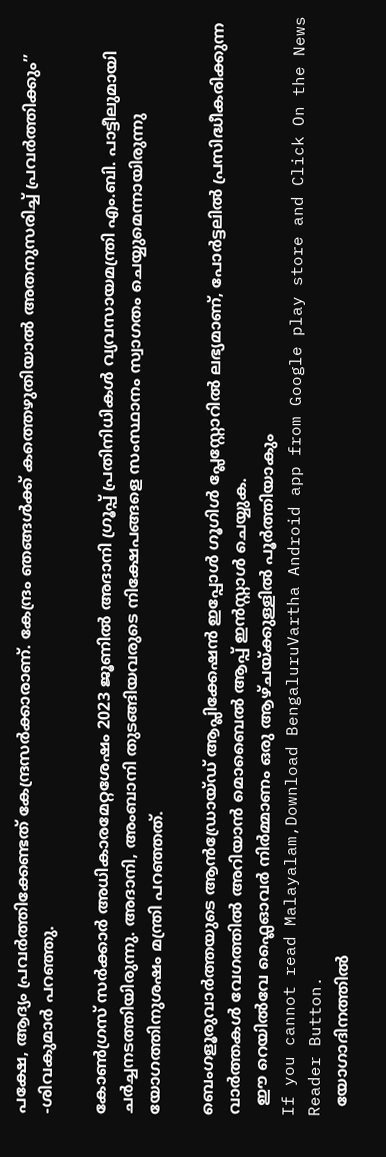പക്ഷേ, ആദ്യം പ്രവർത്തിക്കേണ്ടത് കേന്ദ്രസർക്കാരാണ്. കേന്ദ്രം ഞങ്ങൾക്ക് കത്തെഴുതിയാൽ അതനുസരിച്ച് പ്രവർത്തിക്കും’’ -ശിവകുമാർ പറഞ്ഞു.

കോൺഗ്രസ് സർക്കാർ അധികാരമേറ്റശേഷം 2023 ജൂണിൽ അദാനി ഗ്രൂപ്പ് പ്രതിനിധികൾ വ്യവസായമന്ത്രി എം.ബി. പാട്ടീലുമായി ചർച്ചനടത്തിയിരുന്നു. അദാനി, അംബാനി തുടങ്ങിയവരുടെ നിക്ഷേപങ്ങളെ സംസ്ഥാനം സ്വാഗതം ചെയ്യുമെന്നായിരുന്നു യോഗത്തിനുശഷം മന്ത്രി പറഞ്ഞത്.

ബെംഗളൂരുവാർത്തയുടെ ആൻഡ്രോയ്ഡ് ആപ്ലിക്കേഷൻ ഇപ്പോൾ ഗൂഗിൾ പ്ലേസ്റ്റോറിൽ ലഭ്യമാണ്, പോർട്ടലിൽ പ്രസിദ്ധീകരിക്കുന്ന വാർത്തകൾ വേഗത്തിൽ അറിയാൻ മൊബൈൽ ആപ്പ് ഇൻസ്റ്റാൾ ചെയ്യുക.
  ഈ റെയിൽവേ ഫ്ലൈഓവർ നിർമ്മാണം ഒരു ആഴ്ചയ്ക്കുള്ളിൽ പൂർത്തിയാകും
If you cannot read Malayalam,Download BengaluruVartha Android app from Google play store and Click On the News Reader Button.
  യോഗാദിനത്തിൽ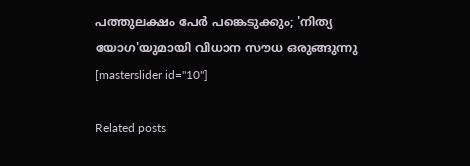പത്തുലക്ഷം പേർ പങ്കെടുക്കും; 'നിത്യ യോഗ'യുമായി വിധാന സൗധ ഒരുങ്ങുന്നു
[masterslider id="10"]

Related posts